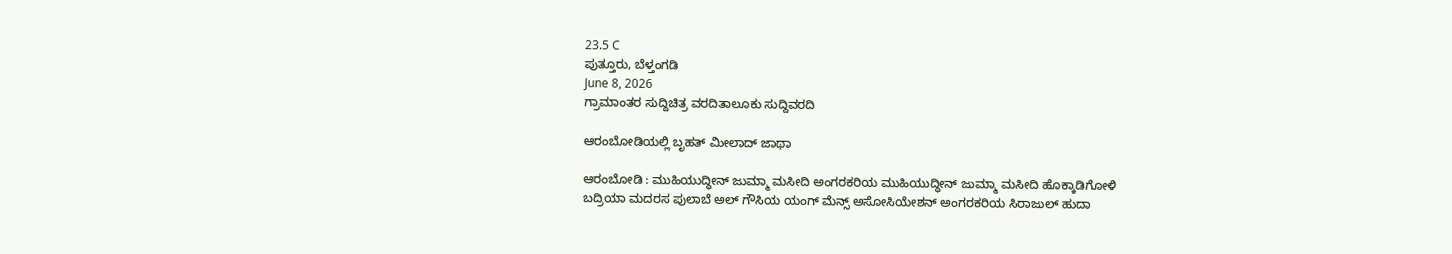23.5 C
ಪುತ್ತೂರು, ಬೆಳ್ತಂಗಡಿ
June 8, 2026
ಗ್ರಾಮಾಂತರ ಸುದ್ದಿಚಿತ್ರ ವರದಿತಾಲೂಕು ಸುದ್ದಿವರದಿ

ಆರಂಬೋಡಿಯಲ್ಲಿ ಬೃಹತ್ ಮೀಲಾದ್ ಜಾಥಾ

ಆರಂಬೋಡಿ : ಮುಹಿಯುದ್ಧೀನ್ ಜುಮ್ಮಾ ಮಸೀದಿ ಅಂಗರಕರಿಯ ಮುಹಿಯುದ್ಧೀನ್ ಜುಮ್ಮಾ ಮಸೀದಿ ಹೊಕ್ಕಾಡಿಗೋಳಿ
ಬದ್ರಿಯಾ ಮದರಸ ಪುಲಾಬೆ ಅಲ್ ಗೌಸಿಯ ಯಂಗ್ ಮೆನ್ಸ್ ಅಸೋಸಿಯೇಶನ್ ಅಂಗರಕರಿಯ ಸಿರಾಜುಲ್ ಹುದಾ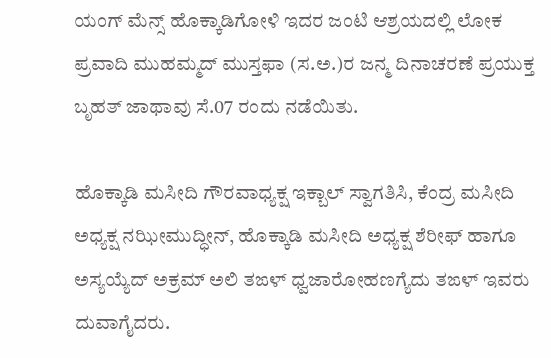ಯಂಗ್ ಮೆನ್ಸ್ ಹೊಕ್ಕಾಡಿಗೋಳಿ ಇದರ ಜಂಟಿ ಆಶ್ರಯದಲ್ಲಿ ಲೋಕ ಪ್ರವಾದಿ ಮುಹಮ್ಮದ್ ಮುಸ್ತಫಾ (ಸ.ಅ.)ರ ಜನ್ಮ ದಿನಾಚರಣೆ ಪ್ರಯುಕ್ತ ಬೃಹತ್ ಜಾಥಾವು ಸೆ.07 ರಂದು ನಡೆಯಿತು.

ಹೊಕ್ಕಾಡಿ ಮಸೀದಿ ಗೌರವಾಧ್ಯಕ್ಷ ಇಕ್ಬಾಲ್ ಸ್ವಾಗತಿಸಿ, ಕೆಂದ್ರ ಮಸೀದಿ ಅಧ್ಯಕ್ಷ ನಝೀಮುದ್ಧೀನ್, ಹೊಕ್ಕಾಡಿ ಮಸೀದಿ ಅಧ್ಯಕ್ಷ ಶೆರೀಫ್ ಹಾಗೂ ಅಸ್ಯಯ್ಯೆದ್ ಅಕ್ರಮ್ ಅಲಿ ತಙಳ್ ಧ್ವಜಾರೋಹಣಗ್ಯೆದು ತಙಳ್ ಇವರು ದುವಾಗೈದರು.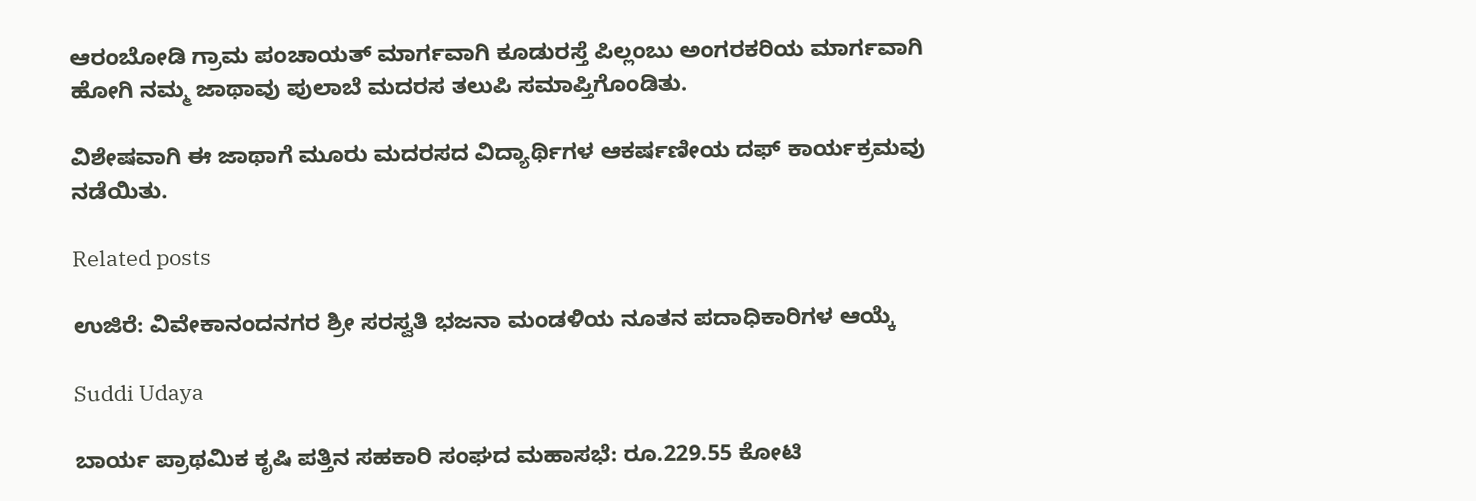ಆರಂಬೋಡಿ ಗ್ರಾಮ ಪಂಚಾಯತ್ ಮಾರ್ಗವಾಗಿ ಕೂಡುರಸ್ತೆ ಪಿಲ್ಲಂಬು ಅಂಗರಕರಿಯ ಮಾರ್ಗವಾಗಿ ಹೋಗಿ ನಮ್ಮ ಜಾಥಾವು ಪುಲಾಬೆ ಮದರಸ ತಲುಪಿ ಸಮಾಪ್ತಿಗೊಂಡಿತು.

ವಿಶೇಷವಾಗಿ ಈ ಜಾಥಾಗೆ ಮೂರು ಮದರಸದ ವಿದ್ಯಾರ್ಥಿಗಳ ಆಕರ್ಷಣೀಯ ದಫ್ ಕಾರ್ಯಕ್ರಮವು ನಡೆಯಿತು.

Related posts

ಉಜಿರೆ: ವಿವೇಕಾನಂದನಗರ ಶ್ರೀ ಸರಸ್ವತಿ ಭಜನಾ ಮಂಡಳಿಯ ನೂತನ ಪದಾಧಿಕಾರಿಗಳ ಆಯ್ಕೆ

Suddi Udaya

ಬಾರ್ಯ ಪ್ರಾಥಮಿಕ ಕೃಷಿ ಪತ್ತಿನ ಸಹಕಾರಿ ಸಂಘದ ಮಹಾಸಭೆ: ರೂ.229.55 ಕೋಟಿ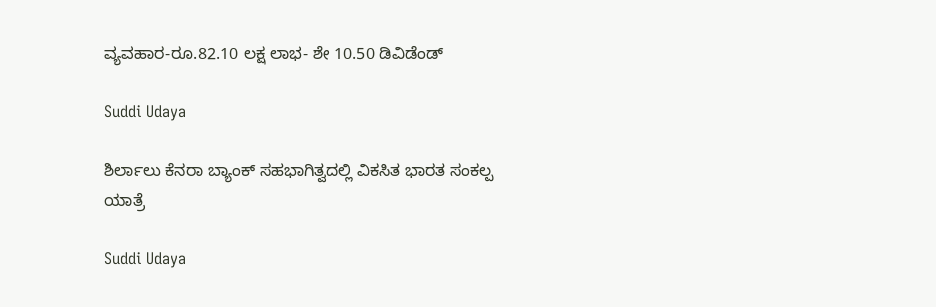ವ್ಯವಹಾರ-ರೂ.82.10 ಲಕ್ಷ ಲಾಭ- ಶೇ 10.50 ಡಿವಿಡೆಂಡ್

Suddi Udaya

ಶಿರ್ಲಾಲು ಕೆನರಾ ಬ್ಯಾಂಕ್ ಸಹಭಾಗಿತ್ವದಲ್ಲಿ ವಿಕಸಿತ ಭಾರತ ಸಂಕಲ್ಪ ಯಾತ್ರೆ

Suddi Udaya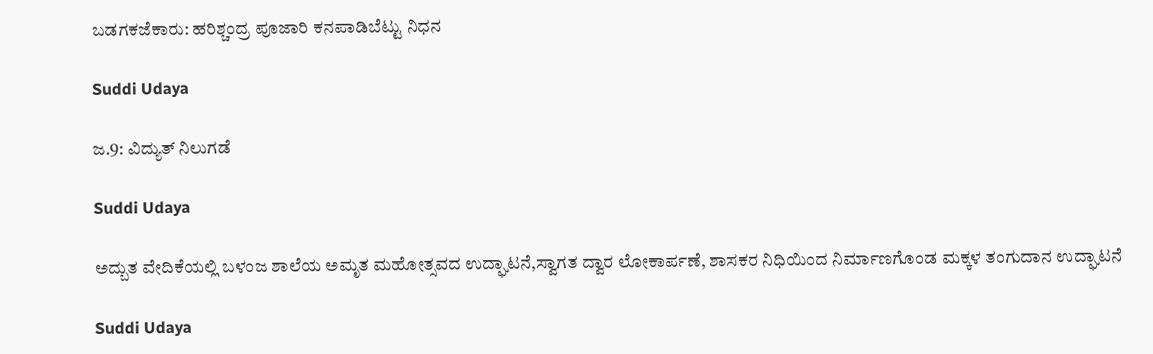ಬಡಗಕಜೆಕಾರು: ಹರಿಶ್ಚಂದ್ರ ಪೂಜಾರಿ ಕನಪಾಡಿಬೆಟ್ಟು ನಿಧನ

Suddi Udaya

ಜ.9: ವಿದ್ಯುತ್ ನಿಲುಗಡೆ

Suddi Udaya

ಅದ್ಬುತ ವೇದಿಕೆಯಲ್ಲಿ ಬಳಂಜ ಶಾಲೆಯ ಅಮೃತ ಮಹೋತ್ಸವದ ಉದ್ಘಾಟನೆ,ಸ್ವಾಗತ ದ್ವಾರ ಲೋಕಾರ್ಪಣೆ, ಶಾಸಕರ ನಿಧಿಯಿಂದ ನಿರ್ಮಾಣಗೊಂಡ ಮಕ್ಕಳ ತಂಗುದಾನ ಉದ್ಘಾಟನೆ

Suddi Udaya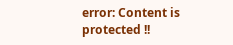error: Content is protected !!